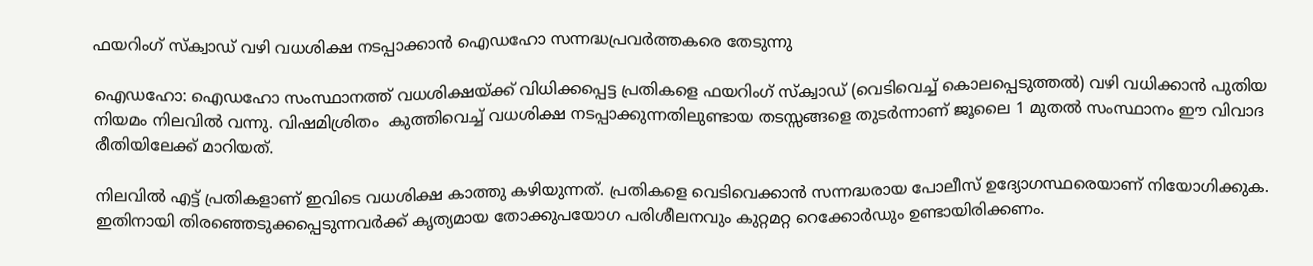ഫയറിംഗ് സ്ക്വാഡ് വഴി വധശിക്ഷ നടപ്പാക്കാൻ ഐഡഹോ സന്നദ്ധപ്രവർത്തകരെ തേടുന്നു

ഐഡഹോ: ഐഡഹോ സംസ്ഥാനത്ത് വധശിക്ഷയ്ക്ക് വിധിക്കപ്പെട്ട പ്രതികളെ ഫയറിംഗ് സ്ക്വാഡ് (വെടിവെച്ച് കൊലപ്പെടുത്തൽ) വഴി വധിക്കാൻ പുതിയ നിയമം നിലവിൽ വന്നു. വിഷമിശ്രിതം  കുത്തിവെച്ച് വധശിക്ഷ നടപ്പാക്കുന്നതിലുണ്ടായ തടസ്സങ്ങളെ തുടർന്നാണ് ജൂലൈ 1 മുതൽ സംസ്ഥാനം ഈ വിവാദ രീതിയിലേക്ക് മാറിയത്.

നിലവിൽ എട്ട് പ്രതികളാണ് ഇവിടെ വധശിക്ഷ കാത്തു കഴിയുന്നത്. പ്രതികളെ വെടിവെക്കാൻ സന്നദ്ധരായ പോലീസ് ഉദ്യോഗസ്ഥരെയാണ് നിയോഗിക്കുക. ഇതിനായി തിരഞ്ഞെടുക്കപ്പെടുന്നവർക്ക് കൃത്യമായ തോക്കുപയോഗ പരിശീലനവും കുറ്റമറ്റ റെക്കോർഡും ഉണ്ടായിരിക്കണം.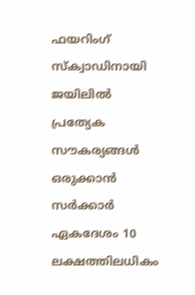ഫയറിംഗ് സ്ക്വാഡിനായി ജയിലിൽ പ്രത്യേക സൗകര്യങ്ങൾ ഒരുക്കാൻ സർക്കാർ ഏകദേശം 10 ലക്ഷത്തിലധികം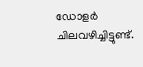ഡോളർ ചിലവഴിച്ചിട്ടുണ്ട്.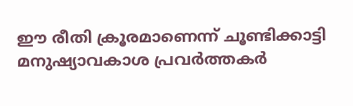ഈ രീതി ക്രൂരമാണെന്ന് ചൂണ്ടിക്കാട്ടി മനുഷ്യാവകാശ പ്രവർത്തകർ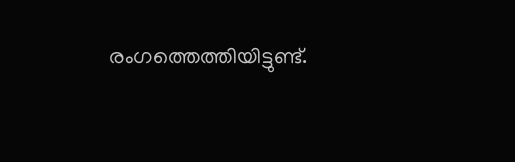രംഗത്തെത്തിയിട്ടുണ്ട്.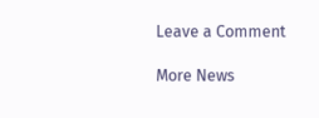Leave a Comment

More News